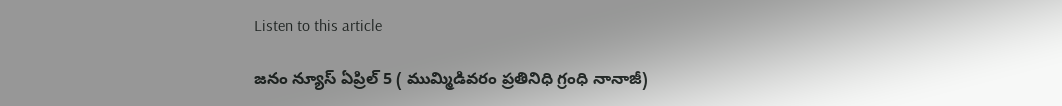Listen to this article

జనం న్యూస్ ఏప్రిల్ 5 ( ముమ్మిడివరం ప్రతినిధి గ్రంధి నానాజీ)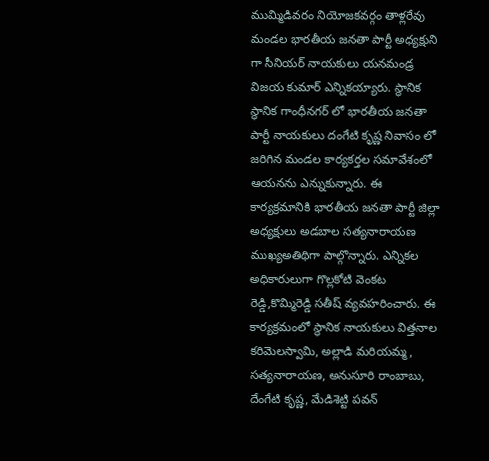ముమ్మిడివరం నియోజకవర్గం తాళ్లరేవు మండల భారతీయ జనతా పార్టీ అధ్యక్షుని గా సీనియర్ నాయకులు యనమండ్ర విజయ కుమార్ ఎన్నికయ్యారు. స్థానిక స్థానిక గాంధీనగర్ లో భారతీయ జనతా పార్టీ నాయకులు దంగేటి కృష్ణ నివాసం లో జరిగిన మండల కార్యకర్తల సమావేశంలో ఆయనను ఎన్నుకున్నారు. ఈ కార్యక్రమానికి భారతీయ జనతా పార్టీ జిల్లా అధ్యక్షులు అడబాల సత్యనారాయణ ముఖ్యఅతిథిగా పాల్గొన్నారు. ఎన్నికల అధికారులుగా గొల్లకోటి వెంకట రెడ్డి,కొమ్మిరెడ్డి సతీష్ వ్యవహరించారు. ఈ కార్యక్రమంలో స్థానిక నాయకులు విత్తనాల కరిమెలస్వామి, అల్లాడి మరియమ్మ, సత్యనారాయణ, అనుసూరి రాంబాబు, దేంగేటి కృష్ణ, మేడిశెట్టి పవన్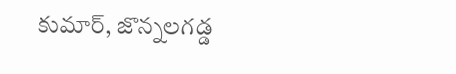కుమార్, జొన్నలగడ్డ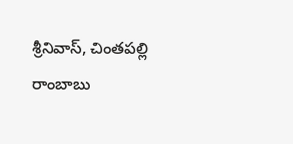శ్రీనివాస్, చింతపల్లి రాంబాబు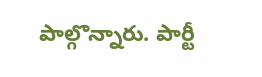పాల్గొన్నారు. పార్టీ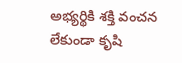అభ్యర్థికి శక్తి వంచన లేకుండా కృషి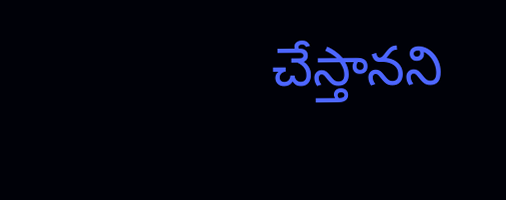చేస్తానని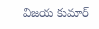విజయ కుమార్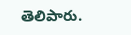తెలిపారు.